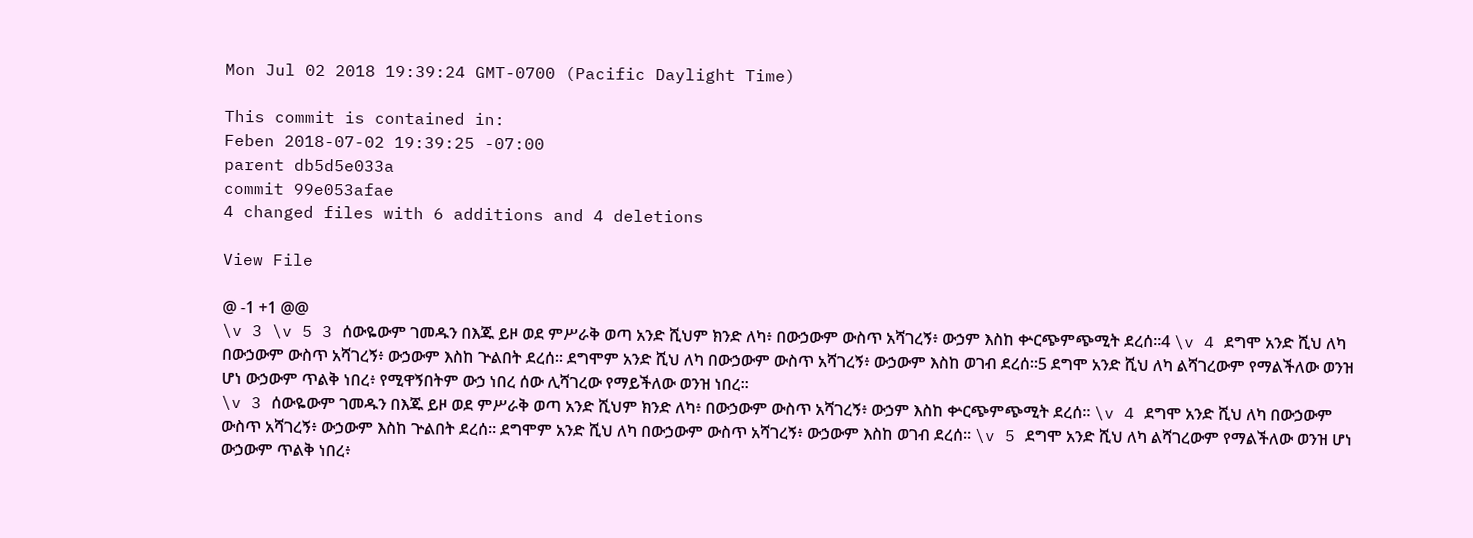Mon Jul 02 2018 19:39:24 GMT-0700 (Pacific Daylight Time)

This commit is contained in:
Feben 2018-07-02 19:39:25 -07:00
parent db5d5e033a
commit 99e053afae
4 changed files with 6 additions and 4 deletions

View File

@ -1 +1 @@
\v 3 \v 5 3 ሰውዬውም ገመዱን በእጁ ይዞ ወደ ምሥራቅ ወጣ አንድ ሺህም ክንድ ለካ፥ በውኃውም ውስጥ አሻገረኝ፥ ውኃም እስከ ቍርጭምጭሚት ደረሰ።4 \v 4 ደግሞ አንድ ሺህ ለካ በውኃውም ውስጥ አሻገረኝ፥ ውኃውም እስከ ጕልበት ደረሰ። ደግሞም አንድ ሺህ ለካ በውኃውም ውስጥ አሻገረኝ፥ ውኃውም እስከ ወገብ ደረሰ።5 ደግሞ አንድ ሺህ ለካ ልሻገረውም የማልችለው ወንዝ ሆነ ውኃውም ጥልቅ ነበረ፥ የሚዋኝበትም ውኃ ነበረ ሰው ሊሻገረው የማይችለው ወንዝ ነበረ።
\v 3 ሰውዬውም ገመዱን በእጁ ይዞ ወደ ምሥራቅ ወጣ አንድ ሺህም ክንድ ለካ፥ በውኃውም ውስጥ አሻገረኝ፥ ውኃም እስከ ቍርጭምጭሚት ደረሰ። \v 4 ደግሞ አንድ ሺህ ለካ በውኃውም ውስጥ አሻገረኝ፥ ውኃውም እስከ ጕልበት ደረሰ። ደግሞም አንድ ሺህ ለካ በውኃውም ውስጥ አሻገረኝ፥ ውኃውም እስከ ወገብ ደረሰ። \v 5 ደግሞ አንድ ሺህ ለካ ልሻገረውም የማልችለው ወንዝ ሆነ ውኃውም ጥልቅ ነበረ፥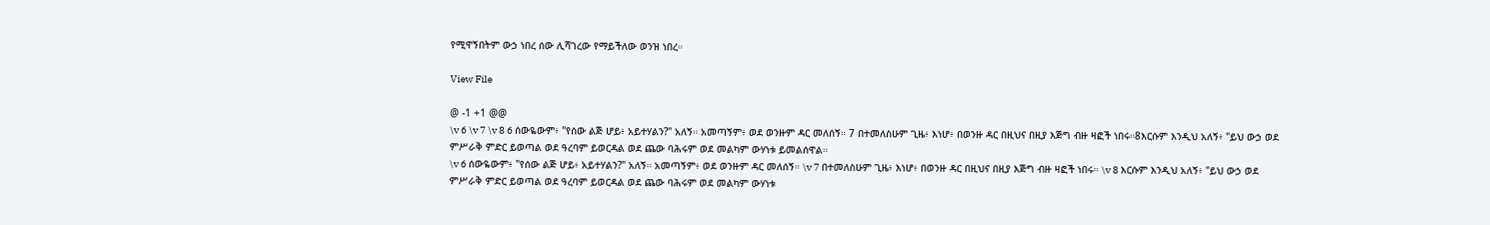የሚዋኝበትም ውኃ ነበረ ሰው ሊሻገረው የማይችለው ወንዝ ነበረ።

View File

@ -1 +1 @@
\v 6 \v 7 \v 8 6 ሰውዬውም፥ "የሰው ልጅ ሆይ፥ አይተሃልን?" አለኝ። አመጣኝም፥ ወደ ወንዙም ዳር መለሰኝ። 7 በተመለስሁም ጊዜ፥ እነሆ፥ በወንዙ ዳር በዚህና በዚያ እጅግ ብዙ ዛፎች ነበሩ።8እርሱም እንዲህ አለኝ፥ "ይህ ውኃ ወደ ምሥራቅ ምድር ይወጣል ወደ ዓረባም ይወርዳል ወደ ጨው ባሕሩም ወደ መልካም ውሃነቱ ይመልሰዋል።
\v 6 ሰውዬውም፥ "የሰው ልጅ ሆይ፥ አይተሃልን?" አለኝ። አመጣኝም፥ ወደ ወንዙም ዳር መለሰኝ። \v 7 በተመለስሁም ጊዜ፥ እነሆ፥ በወንዙ ዳር በዚህና በዚያ እጅግ ብዙ ዛፎች ነበሩ። \v 8 እርሱም እንዲህ አለኝ፥ "ይህ ውኃ ወደ ምሥራቅ ምድር ይወጣል ወደ ዓረባም ይወርዳል ወደ ጨው ባሕሩም ወደ መልካም ውሃነቱ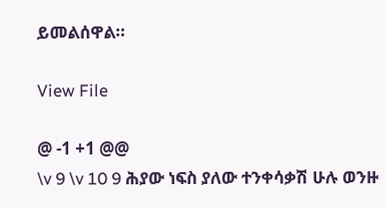ይመልሰዋል።

View File

@ -1 +1 @@
\v 9 \v 10 9 ሕያው ነፍስ ያለው ተንቀሳቃሽ ሁሉ ወንዙ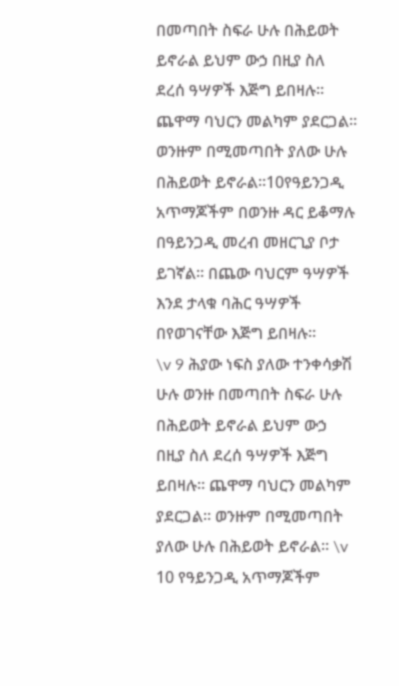በመጣበት ስፍራ ሁሉ በሕይወት ይኖራል ይህም ውኃ በዚያ ስለ ደረሰ ዓሣዎች እጅግ ይበዛሉ። ጨዋማ ባህርን መልካም ያደርጋል። ወንዙም በሚመጣበት ያለው ሁሉ በሕይወት ይኖራል።10የዓይንጋዲ አጥማጆችም በወንዙ ዳር ይቆማሉ በዓይንጋዲ መረብ መዘርጊያ ቦታ ይገኛል። በጨው ባህርም ዓሣዎች እንደ ታላቁ ባሕር ዓሣዎች በየወገናቸው እጅግ ይበዛሉ።
\v 9 ሕያው ነፍስ ያለው ተንቀሳቃሽ ሁሉ ወንዙ በመጣበት ስፍራ ሁሉ በሕይወት ይኖራል ይህም ውኃ በዚያ ስለ ደረሰ ዓሣዎች እጅግ ይበዛሉ። ጨዋማ ባህርን መልካም ያደርጋል። ወንዙም በሚመጣበት ያለው ሁሉ በሕይወት ይኖራል። \v 10 የዓይንጋዲ አጥማጆችም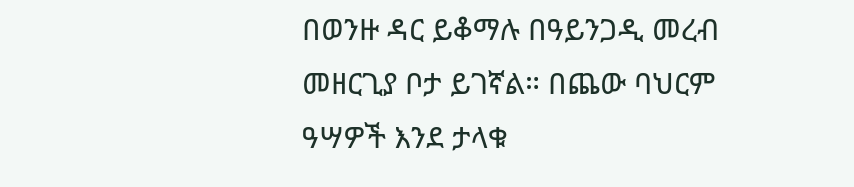በወንዙ ዳር ይቆማሉ በዓይንጋዲ መረብ መዘርጊያ ቦታ ይገኛል። በጨው ባህርም ዓሣዎች እንደ ታላቁ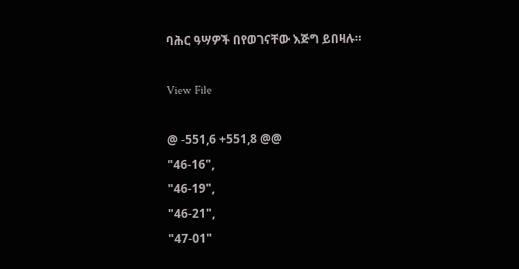ባሕር ዓሣዎች በየወገናቸው እጅግ ይበዛሉ።

View File

@ -551,6 +551,8 @@
"46-16",
"46-19",
"46-21",
"47-01"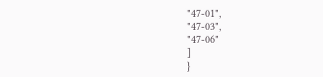"47-01",
"47-03",
"47-06"
]
}